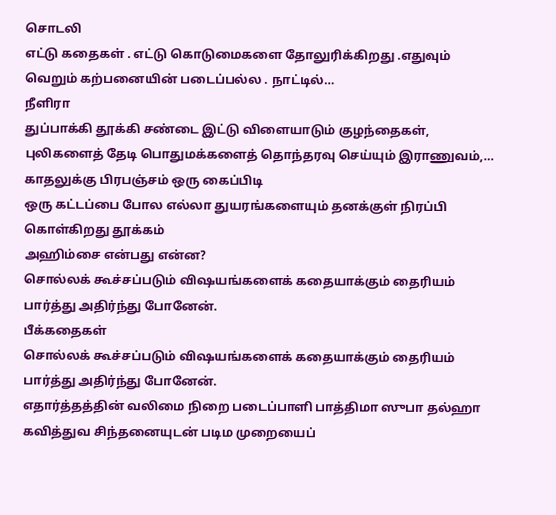சொடலி
எட்டு கதைகள் . எட்டு கொடுமைகளை தோலுரிக்கிறது .எதுவும் வெறும் கற்பனையின் படைப்பல்ல . நாட்டில்…
நீளிரா
துப்பாக்கி தூக்கி சண்டை இட்டு விளையாடும் குழந்தைகள், புலிகளைத் தேடி பொதுமக்களைத் தொந்தரவு செய்யும் இராணுவம்,…
காதலுக்கு பிரபஞ்சம் ஒரு கைப்பிடி
ஒரு கட்டப்பை போல எல்லா துயரங்களையும் தனக்குள் நிரப்பி கொள்கிறது தூக்கம்
அஹிம்சை என்பது என்ன?
சொல்லக் கூச்சப்படும் விஷயங்களைக் கதையாக்கும் தைரியம் பார்த்து அதிர்ந்து போனேன்.
பீக்கதைகள்
சொல்லக் கூச்சப்படும் விஷயங்களைக் கதையாக்கும் தைரியம் பார்த்து அதிர்ந்து போனேன்.
எதார்த்தத்தின் வலிமை நிறை படைப்பாளி பாத்திமா ஸுபா தல்ஹா
கவித்துவ சிந்தனையுடன் படிம முறையைப்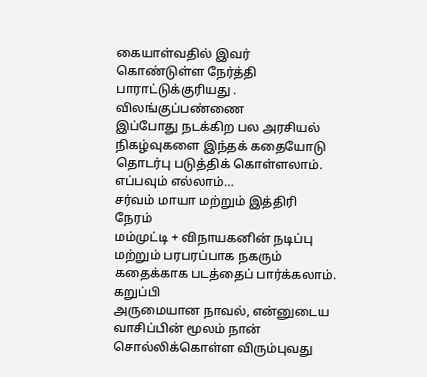கையாள்வதில் இவர் கொண்டுள்ள நேர்த்தி பாராட்டுக்குரியது .
விலங்குப்பண்ணை
இப்போது நடக்கிற பல அரசியல் நிகழ்வுகளை இந்தக் கதையோடு தொடர்பு படுத்திக் கொள்ளலாம். எப்பவும் எல்லாம்…
சர்வம் மாயா மற்றும் இத்திரி நேரம்
மம்முட்டி + விநாயகனின் நடிப்பு மற்றும் பரபரப்பாக நகரும் கதைக்காக படத்தைப் பார்க்கலாம்.
கறுப்பி
அருமையான நாவல், என்னுடைய வாசிப்பின் மூலம் நான் சொல்லிக்கொள்ள விரும்புவது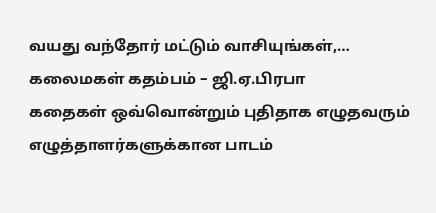வயது வந்தோர் மட்டும் வாசியுங்கள்,…
கலைமகள் கதம்பம் – ஜி.ஏ.பிரபா
கதைகள் ஒவ்வொன்றும் புதிதாக எழுதவரும் எழுத்தாளர்களுக்கான பாடம்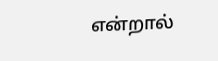என்றால்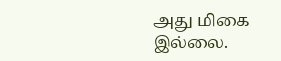அது மிகை இல்லை.